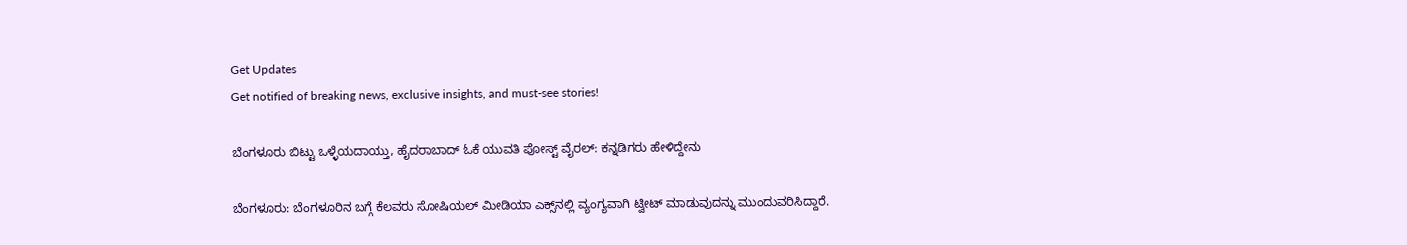Get Updates
Get notified of breaking news, exclusive insights, and must-see stories!

ಬೆಂಗಳೂರು ಬಿಟ್ಟು ಒಳ್ಳೆಯದಾಯ್ತು, ಹೈದರಾಬಾದ್ ಓಕೆ ಯುವತಿ ಪೋಸ್ಟ್‌ ವೈರಲ್: ಕನ್ನಡಿಗರು ಹೇಳಿದ್ದೇನು

ಬೆಂಗಳೂರು: ಬೆಂಗಳೂರಿನ ಬಗ್ಗೆ ಕೆಲವರು ಸೋಷಿಯಲ್ ಮೀಡಿಯಾ ಎಕ್ಸ್‌ನಲ್ಲಿ ವ್ಯಂಗ್ಯವಾಗಿ ಟ್ವೀಟ್ ಮಾಡುವುದನ್ನು ಮುಂದುವರಿಸಿದ್ದಾರೆ.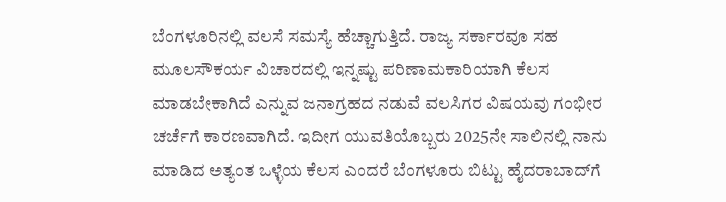ಬೆಂಗಳೂರಿನಲ್ಲಿ ವಲಸೆ ಸಮಸ್ಯೆ ಹೆಚ್ಚಾಗುತ್ತಿದೆ. ರಾಜ್ಯ ಸರ್ಕಾರವೂ ಸಹ ಮೂಲಸೌಕರ್ಯ ವಿಚಾರದಲ್ಲಿ ಇನ್ನಷ್ಟು ಪರಿಣಾಮಕಾರಿಯಾಗಿ ಕೆಲಸ ಮಾಡಬೇಕಾಗಿದೆ ಎನ್ನುವ ಜನಾಗ್ರಹದ ನಡುವೆ ವಲಸಿಗರ ವಿಷಯವು ಗಂಭೀರ ಚರ್ಚೆಗೆ ಕಾರಣವಾಗಿದೆ. ಇದೀಗ ಯುವತಿಯೊಬ್ಬರು 2025ನೇ ಸಾಲಿನಲ್ಲಿ ನಾನು ಮಾಡಿದ ಅತ್ಯಂತ ಒಳ್ಳೆಯ ಕೆಲಸ ಎಂದರೆ ಬೆಂಗಳೂರು ಬಿಟ್ಟು ಹೈದರಾಬಾದ್‌ಗೆ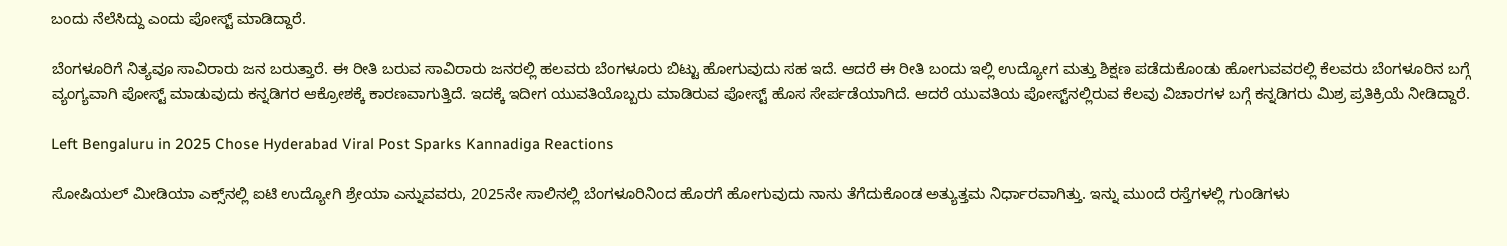ಬಂದು ನೆಲೆಸಿದ್ದು ಎಂದು ಪೋಸ್ಟ್‌ ಮಾಡಿದ್ದಾರೆ.

ಬೆಂಗಳೂರಿಗೆ ನಿತ್ಯವೂ ಸಾವಿರಾರು ಜನ ಬರುತ್ತಾರೆ. ಈ ರೀತಿ ಬರುವ ಸಾವಿರಾರು ಜನರಲ್ಲಿ ಹಲವರು ಬೆಂಗಳೂರು ಬಿಟ್ಟು ಹೋಗುವುದು ಸಹ ಇದೆ. ಆದರೆ ಈ ರೀತಿ ಬಂದು ಇಲ್ಲಿ ಉದ್ಯೋಗ ಮತ್ತು ಶಿಕ್ಷಣ ಪಡೆದುಕೊಂಡು ಹೋಗುವವರಲ್ಲಿ ಕೆಲವರು ಬೆಂಗಳೂರಿನ ಬಗ್ಗೆ ವ್ಯಂಗ್ಯವಾಗಿ ಪೋಸ್ಟ್‌ ಮಾಡುವುದು ಕನ್ನಡಿಗರ ಆಕ್ರೋಶಕ್ಕೆ ಕಾರಣವಾಗುತ್ತಿದೆ. ಇದಕ್ಕೆ ಇದೀಗ ಯುವತಿಯೊಬ್ಬರು ಮಾಡಿರುವ ಪೋಸ್ಟ್‌ ಹೊಸ ಸೇರ್ಪಡೆಯಾಗಿದೆ. ಆದರೆ ಯುವತಿಯ ಪೋಸ್ಟ್‌ನಲ್ಲಿರುವ ಕೆಲವು ವಿಚಾರಗಳ ಬಗ್ಗೆ ಕನ್ನಡಿಗರು ಮಿಶ್ರ ಪ್ರತಿಕ್ರಿಯೆ ನೀಡಿದ್ದಾರೆ.

Left Bengaluru in 2025 Chose Hyderabad Viral Post Sparks Kannadiga Reactions

ಸೋಷಿಯಲ್ ಮೀಡಿಯಾ ಎಕ್ಸ್‌ನಲ್ಲಿ ಐಟಿ ಉದ್ಯೋಗಿ ಶ್ರೇಯಾ ಎನ್ನುವವರು, 2025ನೇ ಸಾಲಿನಲ್ಲಿ ಬೆಂಗಳೂರಿನಿಂದ ಹೊರಗೆ ಹೋಗುವುದು ನಾನು ತೆಗೆದುಕೊಂಡ ಅತ್ಯುತ್ತಮ ನಿರ್ಧಾರವಾಗಿತ್ತು. ಇನ್ನು ಮುಂದೆ ರಸ್ತೆಗಳಲ್ಲಿ ಗುಂಡಿಗಳು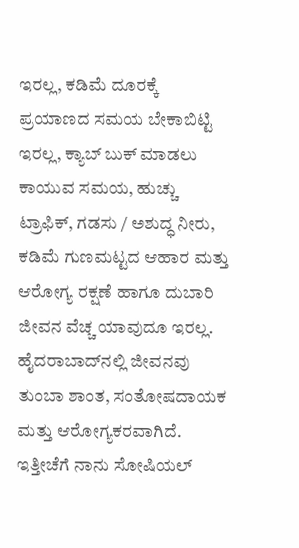ಇರಲ್ಲ, ಕಡಿಮೆ ದೂರಕ್ಕೆ ಪ್ರಯಾಣದ ಸಮಯ ಬೇಕಾಬಿಟ್ಟಿ ಇರಲ್ಲ, ಕ್ಯಾಬ್ ಬುಕ್ ಮಾಡಲು ಕಾಯುವ ಸಮಯ, ಹುಚ್ಚು ಟ್ರಾಫಿಕ್, ಗಡಸು / ಅಶುದ್ಧ ನೀರು, ಕಡಿಮೆ ಗುಣಮಟ್ಟದ ಆಹಾರ ಮತ್ತು ಆರೋಗ್ಯ ರಕ್ಷಣೆ ಹಾಗೂ ದುಬಾರಿ ಜೀವನ ವೆಚ್ಚ ಯಾವುದೂ ಇರಲ್ಲ. ಹೈದರಾಬಾದ್‌ನಲ್ಲಿ ಜೀವನವು ತುಂಬಾ ಶಾಂತ, ಸಂತೋಷದಾಯಕ ಮತ್ತು ಆರೋಗ್ಯಕರವಾಗಿದೆ. ಇತ್ತೀಚೆಗೆ ನಾನು ಸೋಷಿಯಲ್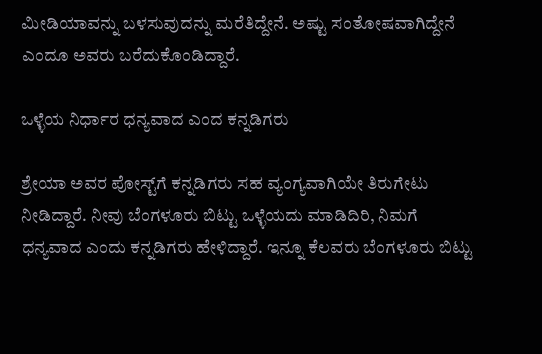ಮೀಡಿಯಾವನ್ನು ಬಳಸುವುದನ್ನು ಮರೆತಿದ್ದೇನೆ. ಅಷ್ಟು ಸಂತೋಷವಾಗಿದ್ದೇನೆ ಎಂದೂ ಅವರು ಬರೆದುಕೊಂಡಿದ್ದಾರೆ.

ಒಳ್ಳೆಯ ನಿರ್ಧಾರ ಧನ್ಯವಾದ ಎಂದ ಕನ್ನಡಿಗರು

ಶ್ರೇಯಾ ಅವರ ಪೋಸ್ಟ್‌ಗೆ ಕನ್ನಡಿಗರು ಸಹ ವ್ಯಂಗ್ಯವಾಗಿಯೇ ತಿರುಗೇಟು ನೀಡಿದ್ದಾರೆ. ನೀವು ಬೆಂಗಳೂರು ಬಿಟ್ಟು ಒಳ್ಳೆಯದು ಮಾಡಿದಿರಿ, ನಿಮಗೆ ಧನ್ಯವಾದ ಎಂದು ಕನ್ನಡಿಗರು ಹೇಳಿದ್ದಾರೆ. ಇನ್ನೂ ಕೆಲವರು ಬೆಂಗಳೂರು ಬಿಟ್ಟು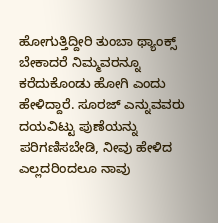ಹೋಗುತ್ತಿದ್ದೀರಿ ತುಂಬಾ ಥ್ಯಾಂಕ್ಸ್‌ ಬೇಕಾದರೆ ನಿಮ್ಮವರನ್ನೂ ಕರೆದುಕೊಂಡು ಹೋಗಿ ಎಂದು ಹೇಳಿದ್ದಾರೆ. ಸೂರಜ್‌ ಎನ್ನುವವರು ದಯವಿಟ್ಟು ಪುಣೆಯನ್ನು ಪರಿಗಣಿಸಬೇಡಿ, ನೀವು ಹೇಳಿದ ಎಲ್ಲದರಿಂದಲೂ ನಾವು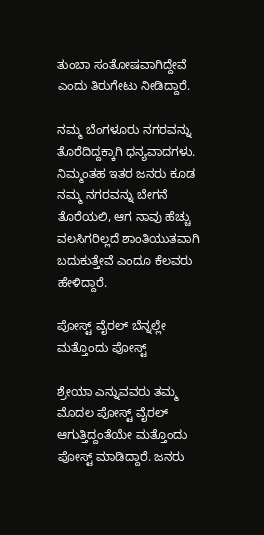ತುಂಬಾ ಸಂತೋಷವಾಗಿದ್ದೇವೆ ಎಂದು ತಿರುಗೇಟು ನೀಡಿದ್ದಾರೆ.

ನಮ್ಮ ಬೆಂಗಳೂರು ನಗರವನ್ನು ತೊರೆದಿದ್ದಕ್ಕಾಗಿ ಧನ್ಯವಾದಗಳು. ನಿಮ್ಮಂತಹ ಇತರ ಜನರು ಕೂಡ ನಮ್ಮ ನಗರವನ್ನು ಬೇಗನೆ ತೊರೆಯಲಿ, ಆಗ ನಾವು ಹೆಚ್ಚು ವಲಸಿಗರಿಲ್ಲದೆ ಶಾಂತಿಯುತವಾಗಿ ಬದುಕುತ್ತೇವೆ ಎಂದೂ ಕೆಲವರು ಹೇಳಿದ್ದಾರೆ.

ಪೋಸ್ಟ್‌ ವೈರಲ್ ಬೆನ್ನಲ್ಲೇ ಮತ್ತೊಂದು ಪೋಸ್ಟ್‌

ಶ್ರೇಯಾ ಎನ್ನುವವರು ತಮ್ಮ ಮೊದಲ ಪೋಸ್ಟ್‌ ವೈರಲ್ ಆಗುತ್ತಿದ್ದಂತೆಯೇ ಮತ್ತೊಂದು ಪೋಸ್ಟ್‌ ಮಾಡಿದ್ದಾರೆ. ಜನರು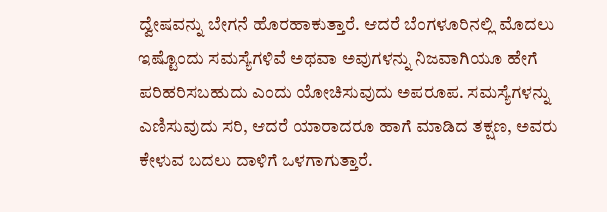ದ್ವೇಷವನ್ನು ಬೇಗನೆ ಹೊರಹಾಕುತ್ತಾರೆ. ಆದರೆ ಬೆಂಗಳೂರಿನಲ್ಲಿ ಮೊದಲು ಇಷ್ಟೊಂದು ಸಮಸ್ಯೆಗಳಿವೆ ಅಥವಾ ಅವುಗಳನ್ನು ನಿಜವಾಗಿಯೂ ಹೇಗೆ ಪರಿಹರಿಸಬಹುದು ಎಂದು ಯೋಚಿಸುವುದು ಅಪರೂಪ. ಸಮಸ್ಯೆಗಳನ್ನು ಎಣಿಸುವುದು ಸರಿ, ಆದರೆ ಯಾರಾದರೂ ಹಾಗೆ ಮಾಡಿದ ತಕ್ಷಣ, ಅವರು ಕೇಳುವ ಬದಲು ದಾಳಿಗೆ ಒಳಗಾಗುತ್ತಾರೆ.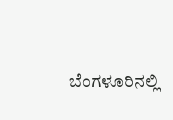ಬೆಂಗಳೂರಿನಲ್ಲಿ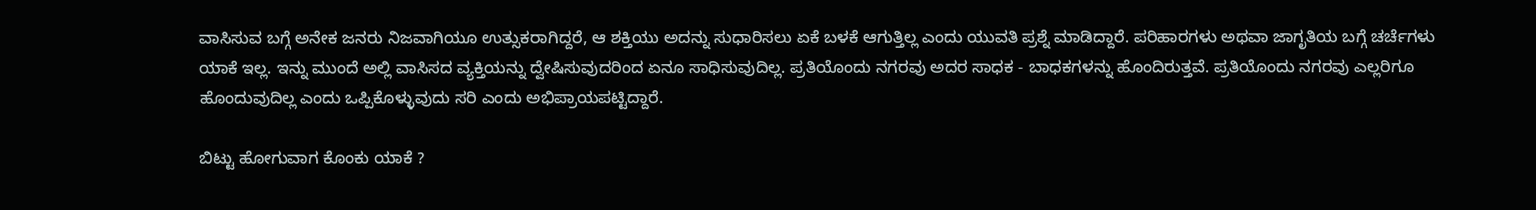ವಾಸಿಸುವ ಬಗ್ಗೆ ಅನೇಕ ಜನರು ನಿಜವಾಗಿಯೂ ಉತ್ಸುಕರಾಗಿದ್ದರೆ, ಆ ಶಕ್ತಿಯು ಅದನ್ನು ಸುಧಾರಿಸಲು ಏಕೆ ಬಳಕೆ ಆಗುತ್ತಿಲ್ಲ ಎಂದು ಯುವತಿ ಪ್ರಶ್ನೆ ಮಾಡಿದ್ದಾರೆ. ಪರಿಹಾರಗಳು ಅಥವಾ ಜಾಗೃತಿಯ ಬಗ್ಗೆ ಚರ್ಚೆಗಳು ಯಾಕೆ ಇಲ್ಲ. ಇನ್ನು ಮುಂದೆ ಅಲ್ಲಿ ವಾಸಿಸದ ವ್ಯಕ್ತಿಯನ್ನು ದ್ವೇಷಿಸುವುದರಿಂದ ಏನೂ ಸಾಧಿಸುವುದಿಲ್ಲ. ಪ್ರತಿಯೊಂದು ನಗರವು ಅದರ ಸಾಧಕ - ಬಾಧಕಗಳನ್ನು ಹೊಂದಿರುತ್ತವೆ. ಪ್ರತಿಯೊಂದು ನಗರವು ಎಲ್ಲರಿಗೂ ಹೊಂದುವುದಿಲ್ಲ ಎಂದು ಒಪ್ಪಿಕೊಳ್ಳುವುದು ಸರಿ ಎಂದು ಅಭಿಪ್ರಾಯಪಟ್ಟಿದ್ದಾರೆ.

ಬಿಟ್ಟು ಹೋಗುವಾಗ ಕೊಂಕು ಯಾಕೆ ?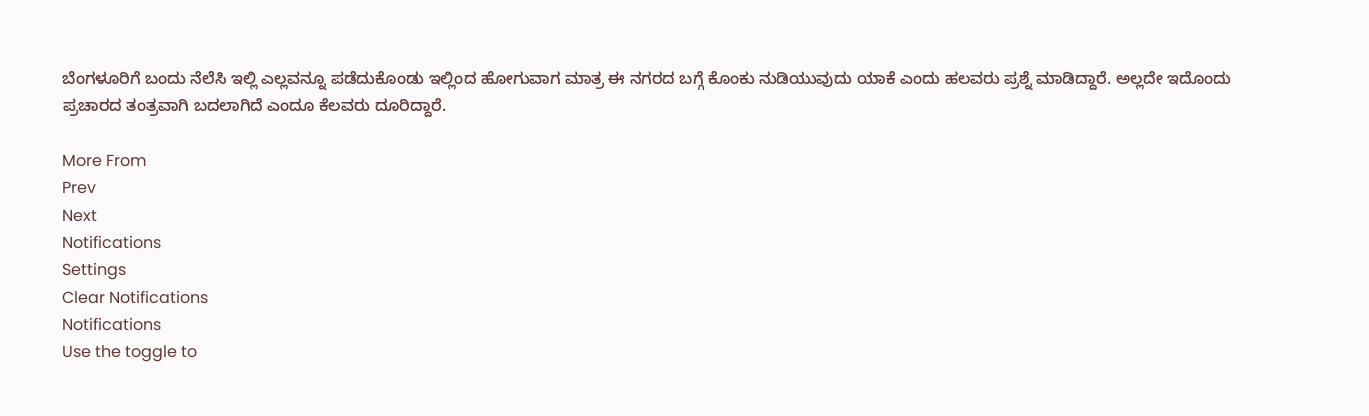ಬೆಂಗಳೂರಿಗೆ ಬಂದು ನೆಲೆಸಿ ಇಲ್ಲಿ ಎಲ್ಲವನ್ನೂ ಪಡೆದುಕೊಂಡು ಇಲ್ಲಿಂದ ಹೋಗುವಾಗ ಮಾತ್ರ ಈ ನಗರದ ಬಗ್ಗೆ ಕೊಂಕು ನುಡಿಯುವುದು ಯಾಕೆ ಎಂದು ಹಲವರು ಪ್ರಶ್ನೆ ಮಾಡಿದ್ದಾರೆ. ಅಲ್ಲದೇ ಇದೊಂದು ಪ್ರಚಾರದ ತಂತ್ರವಾಗಿ ಬದಲಾಗಿದೆ ಎಂದೂ ಕೆಲವರು ದೂರಿದ್ದಾರೆ.

More From
Prev
Next
Notifications
Settings
Clear Notifications
Notifications
Use the toggle to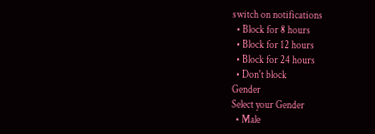switch on notifications
  • Block for 8 hours
  • Block for 12 hours
  • Block for 24 hours
  • Don't block
Gender
Select your Gender
  • Male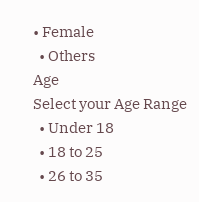• Female
  • Others
Age
Select your Age Range
  • Under 18
  • 18 to 25
  • 26 to 35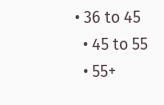• 36 to 45
  • 45 to 55
  • 55+